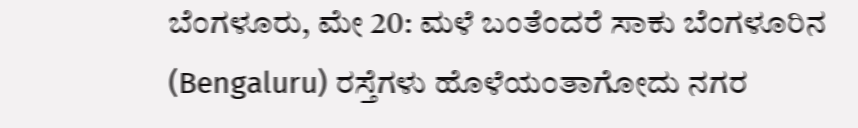ಬೆಂಗಳೂರು, ಮೇ 20: ಮಳೆ ಬಂತೆಂದರೆ ಸಾಕು ಬೆಂಗಳೂರಿನ (Bengaluru) ರಸ್ತೆಗಳು ಹೊಳೆಯಂತಾಗೋದು ನಗರ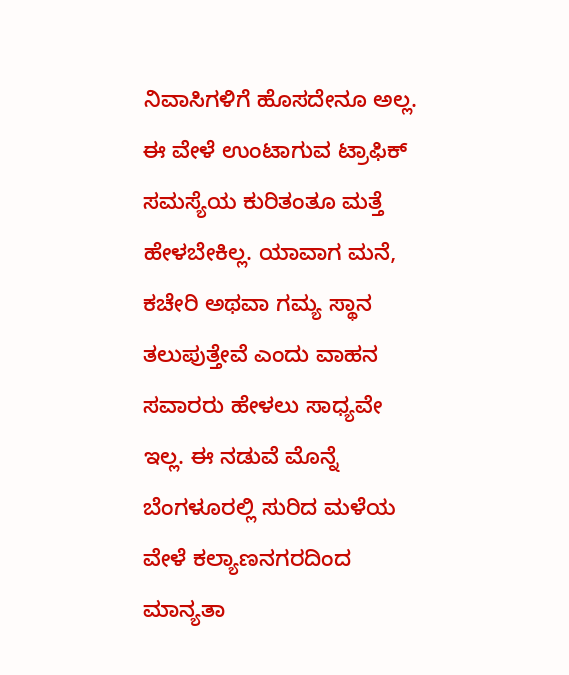ನಿವಾಸಿಗಳಿಗೆ ಹೊಸದೇನೂ ಅಲ್ಲ. ಈ ವೇಳೆ ಉಂಟಾಗುವ ಟ್ರಾಫಿಕ್ ಸಮಸ್ಯೆಯ ಕುರಿತಂತೂ ಮತ್ತೆ ಹೇಳಬೇಕಿಲ್ಲ. ಯಾವಾಗ ಮನೆ, ಕಚೇರಿ ಅಥವಾ ಗಮ್ಯ ಸ್ಥಾನ ತಲುಪುತ್ತೇವೆ ಎಂದು ವಾಹನ ಸವಾರರು ಹೇಳಲು ಸಾಧ್ಯವೇ ಇಲ್ಲ. ಈ ನಡುವೆ ಮೊನ್ನೆ ಬೆಂಗಳೂರಲ್ಲಿ ಸುರಿದ ಮಳೆಯ ವೇಳೆ ಕಲ್ಯಾಣನಗರದಿಂದ ಮಾನ್ಯತಾ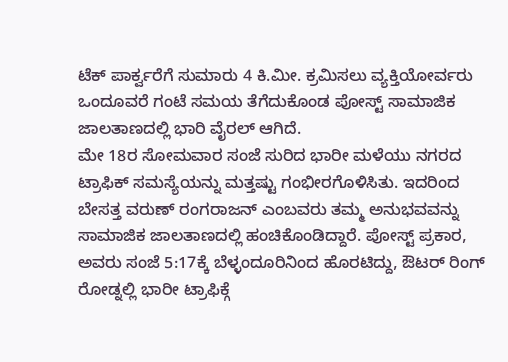ಟೆಕ್ ಪಾರ್ಕ್ವರೆಗೆ ಸುಮಾರು 4 ಕಿ.ಮೀ. ಕ್ರಮಿಸಲು ವ್ಯಕ್ತಿಯೋರ್ವರು ಒಂದೂವರೆ ಗಂಟೆ ಸಮಯ ತೆಗೆದುಕೊಂಡ ಪೋಸ್ಟ್ ಸಾಮಾಜಿಕ ಜಾಲತಾಣದಲ್ಲಿ ಭಾರಿ ವೈರಲ್ ಆಗಿದೆ.
ಮೇ 18ರ ಸೋಮವಾರ ಸಂಜೆ ಸುರಿದ ಭಾರೀ ಮಳೆಯು ನಗರದ ಟ್ರಾಫಿಕ್ ಸಮಸ್ಯೆಯನ್ನು ಮತ್ತಷ್ಟು ಗಂಭೀರಗೊಳಿಸಿತು. ಇದರಿಂದ ಬೇಸತ್ತ ವರುಣ್ ರಂಗರಾಜನ್ ಎಂಬವರು ತಮ್ಮ ಅನುಭವವನ್ನು ಸಾಮಾಜಿಕ ಜಾಲತಾಣದಲ್ಲಿ ಹಂಚಿಕೊಂಡಿದ್ದಾರೆ. ಪೋಸ್ಟ್ ಪ್ರಕಾರ, ಅವರು ಸಂಜೆ 5:17ಕ್ಕೆ ಬೆಳ್ಳಂದೂರಿನಿಂದ ಹೊರಟಿದ್ದು, ಔಟರ್ ರಿಂಗ್ ರೋಡ್ನಲ್ಲಿ ಭಾರೀ ಟ್ರಾಫಿಕ್ಗೆ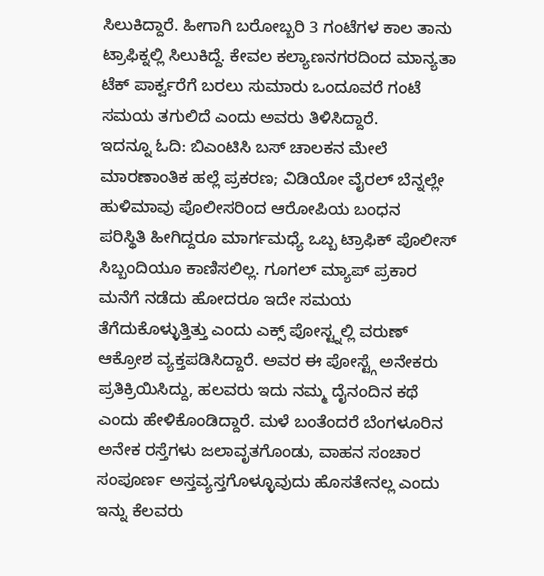ಸಿಲುಕಿದ್ದಾರೆ. ಹೀಗಾಗಿ ಬರೋಬ್ಬರಿ 3 ಗಂಟೆಗಳ ಕಾಲ ತಾನು ಟ್ರಾಫಿಕ್ನಲ್ಲಿ ಸಿಲುಕಿದ್ದೆ. ಕೇವಲ ಕಲ್ಯಾಣನಗರದಿಂದ ಮಾನ್ಯತಾ ಟೆಕ್ ಪಾರ್ಕ್ವರೆಗೆ ಬರಲು ಸುಮಾರು ಒಂದೂವರೆ ಗಂಟೆ ಸಮಯ ತಗುಲಿದೆ ಎಂದು ಅವರು ತಿಳಿಸಿದ್ದಾರೆ.
ಇದನ್ನೂ ಓದಿ: ಬಿಎಂಟಿಸಿ ಬಸ್ ಚಾಲಕನ ಮೇಲೆ ಮಾರಣಾಂತಿಕ ಹಲ್ಲೆ ಪ್ರಕರಣ; ವಿಡಿಯೋ ವೈರಲ್ ಬೆನ್ನಲ್ಲೇ ಹುಳಿಮಾವು ಪೊಲೀಸರಿಂದ ಆರೋಪಿಯ ಬಂಧನ
ಪರಿಸ್ಥಿತಿ ಹೀಗಿದ್ದರೂ ಮಾರ್ಗಮಧ್ಯೆ ಒಬ್ಬ ಟ್ರಾಫಿಕ್ ಪೊಲೀಸ್ ಸಿಬ್ಬಂದಿಯೂ ಕಾಣಿಸಲಿಲ್ಲ. ಗೂಗಲ್ ಮ್ಯಾಪ್ ಪ್ರಕಾರ ಮನೆಗೆ ನಡೆದು ಹೋದರೂ ಇದೇ ಸಮಯ ತೆಗೆದುಕೊಳ್ಳುತ್ತಿತ್ತು ಎಂದು ಎಕ್ಸ್ ಪೋಸ್ಟ್ನಲ್ಲಿ ವರುಣ್ ಆಕ್ರೋಶ ವ್ಯಕ್ತಪಡಿಸಿದ್ದಾರೆ. ಅವರ ಈ ಪೋಸ್ಟ್ಗೆ ಅನೇಕರು ಪ್ರತಿಕ್ರಿಯಿಸಿದ್ದು, ಹಲವರು ಇದು ನಮ್ಮ ದೈನಂದಿನ ಕಥೆ ಎಂದು ಹೇಳಿಕೊಂಡಿದ್ದಾರೆ. ಮಳೆ ಬಂತೆಂದರೆ ಬೆಂಗಳೂರಿನ ಅನೇಕ ರಸ್ತೆಗಳು ಜಲಾವೃತಗೊಂಡು, ವಾಹನ ಸಂಚಾರ ಸಂಪೂರ್ಣ ಅಸ್ತವ್ಯಸ್ತಗೊಳ್ಳೂವುದು ಹೊಸತೇನಲ್ಲ ಎಂದು ಇನ್ನು ಕೆಲವರು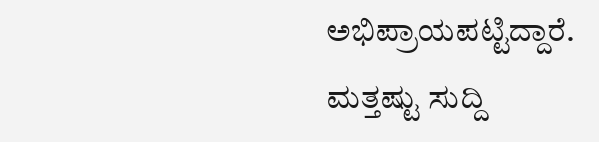ಅಭಿಪ್ರಾಯಪಟ್ಟಿದ್ದಾರೆ.
ಮತ್ತಷ್ಟು ಸುದ್ದಿ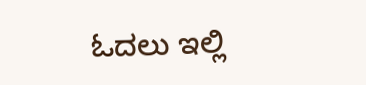ಓದಲು ಇಲ್ಲಿ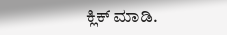ಕ್ಲಿಕ್ ಮಾಡಿ.